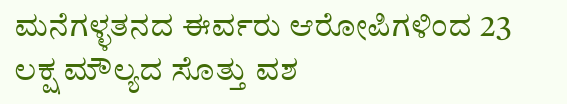ಮನೆಗಳ್ಳತನದ ಈರ್ವರು ಆರೋಪಿಗಳಿಂದ 23 ಲಕ್ಷ ಮೌಲ್ಯದ ಸೊತ್ತು ವಶ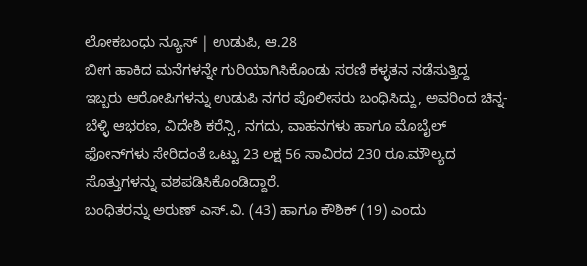ಲೋಕಬಂಧು ನ್ಯೂಸ್ | ಉಡುಪಿ, ಆ.28
ಬೀಗ ಹಾಕಿದ ಮನೆಗಳನ್ನೇ ಗುರಿಯಾಗಿಸಿಕೊಂಡು ಸರಣಿ ಕಳ್ಳತನ ನಡೆಸುತ್ತಿದ್ದ ಇಬ್ಬರು ಆರೋಪಿಗಳನ್ನು ಉಡುಪಿ ನಗರ ಪೊಲೀಸರು ಬಂಧಿಸಿದ್ದು, ಅವರಿಂದ ಚಿನ್ನ- ಬೆಳ್ಳಿ ಆಭರಣ, ವಿದೇಶಿ ಕರೆನ್ಸಿ, ನಗದು, ವಾಹನಗಳು ಹಾಗೂ ಮೊಬೈಲ್ ಫೋನ್‌ಗಳು ಸೇರಿದಂತೆ ಒಟ್ಟು 23 ಲಕ್ಷ 56 ಸಾವಿರದ 230 ರೂ.ಮೌಲ್ಯದ ಸೊತ್ತುಗಳನ್ನು ವಶಪಡಿಸಿಕೊಂಡಿದ್ದಾರೆ.
ಬಂಧಿತರನ್ನು ಅರುಣ್ ಎಸ್.ವಿ. (43) ಹಾಗೂ ಕೌಶಿಕ್ (19) ಎಂದು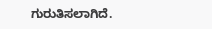ಗುರುತಿಸಲಾಗಿದೆ.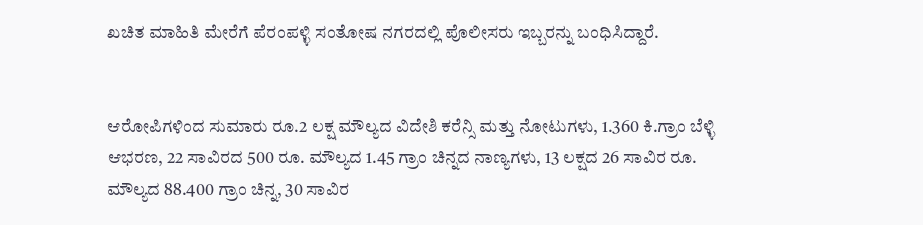ಖಚಿತ ಮಾಹಿತಿ ಮೇರೆಗೆ ಪೆರಂಪಳ್ಳಿ ಸಂತೋಷ ನಗರದಲ್ಲಿ ಪೊಲೀಸರು ಇಬ್ಬರನ್ನು ಬಂಧಿಸಿದ್ದಾರೆ.


ಆರೋಪಿಗಳಿಂದ ಸುಮಾರು ರೂ.2 ಲಕ್ಷ ಮೌಲ್ಯದ ವಿದೇಶಿ ಕರೆನ್ಸಿ ಮತ್ತು ನೋಟುಗಳು, 1.360 ಕಿ.ಗ್ರಾಂ ಬೆಳ್ಳಿ ಆಭರಣ, 22 ಸಾವಿರದ 500 ರೂ. ಮೌಲ್ಯದ 1.45 ಗ್ರಾಂ ಚಿನ್ನದ ನಾಣ್ಯಗಳು, 13 ಲಕ್ಷದ 26 ಸಾವಿರ‌ ರೂ. ಮೌಲ್ಯದ 88.400 ಗ್ರಾಂ ಚಿನ್ನ, 30 ಸಾವಿರ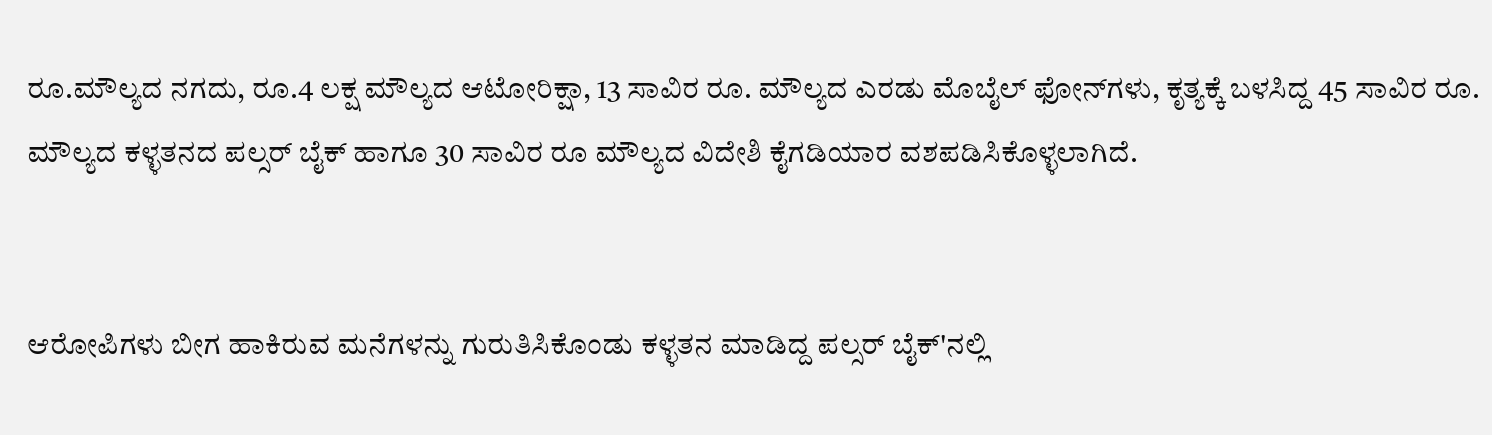ರೂ.ಮೌಲ್ಯದ ನಗದು, ರೂ.4 ಲಕ್ಷ ಮೌಲ್ಯದ ಆಟೋರಿಕ್ಷಾ, 13 ಸಾವಿರ ರೂ‌. ಮೌಲ್ಯದ ಎರಡು ಮೊಬೈಲ್ ಫೋನ್‌ಗಳು, ಕೃತ್ಯಕ್ಕೆ ಬಳಸಿದ್ದ 45 ಸಾವಿರ ರೂ. ಮೌಲ್ಯದ ಕಳ್ಳತನದ ಪಲ್ಸರ್ ಬೈಕ್ ಹಾಗೂ 30 ಸಾವಿರ ರೂ ಮೌಲ್ಯದ ವಿದೇಶಿ ಕೈಗಡಿಯಾರ ವಶಪಡಿಸಿಕೊಳ್ಳಲಾಗಿದೆ.


ಆರೋಪಿಗಳು ಬೀಗ ಹಾಕಿರುವ ಮನೆಗಳನ್ನು ಗುರುತಿಸಿಕೊಂಡು ಕಳ್ಳತನ ಮಾಡಿದ್ದ ಪಲ್ಸರ್ ಬೈಕ್'ನಲ್ಲಿ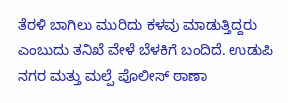ತೆರಳಿ ಬಾಗಿಲು ಮುರಿದು ಕಳವು ಮಾಡುತ್ತಿದ್ದರು ಎಂಬುದು ತನಿಖೆ ವೇಳೆ ಬೆಳಕಿಗೆ ಬಂದಿದೆ. ಉಡುಪಿ ನಗರ ಮತ್ತು ಮಲ್ಪೆ ಪೊಲೀಸ್ ಠಾಣಾ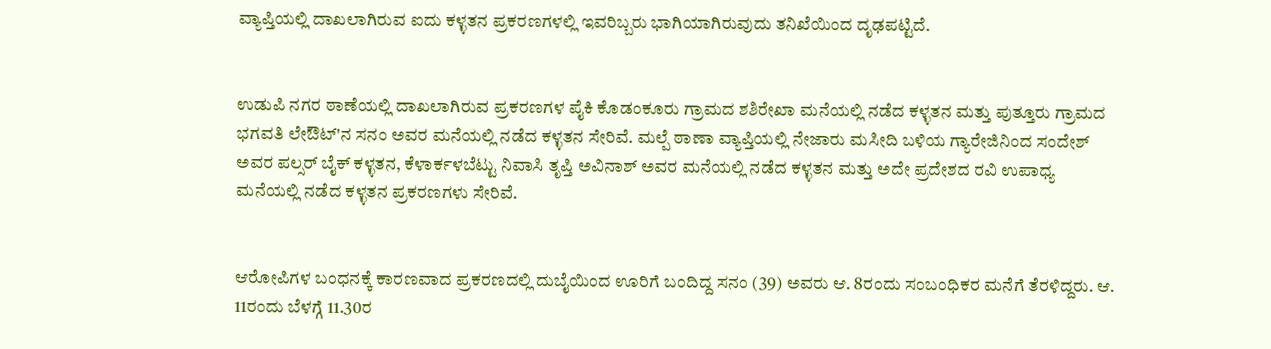ವ್ಯಾಪ್ತಿಯಲ್ಲಿ ದಾಖಲಾಗಿರುವ ಐದು ಕಳ್ಳತನ ಪ್ರಕರಣಗಳಲ್ಲಿ ಇವರಿಬ್ಬರು ಭಾಗಿಯಾಗಿರುವುದು ತನಿಖೆಯಿಂದ ದೃಢಪಟ್ಟಿದೆ.


ಉಡುಪಿ ನಗರ ಠಾಣೆಯಲ್ಲಿ ದಾಖಲಾಗಿರುವ ಪ್ರಕರಣಗಳ ಪೈಕಿ ಕೊಡಂಕೂರು ಗ್ರಾಮದ ಶಶಿರೇಖಾ ಮನೆಯಲ್ಲಿ ನಡೆದ ಕಳ್ಳತನ ಮತ್ತು ಪುತ್ತೂರು ಗ್ರಾಮದ ಭಗವತಿ ಲೇಔಟ್'ನ ಸನಂ ಅವರ ಮನೆಯಲ್ಲಿ ನಡೆದ ಕಳ್ಳತನ ಸೇರಿವೆ. ಮಲ್ಪೆ ಠಾಣಾ ವ್ಯಾಪ್ತಿಯಲ್ಲಿ ನೇಜಾರು ಮಸೀದಿ ಬಳಿಯ ಗ್ಯಾರೇಜಿನಿಂದ ಸಂದೇಶ್ ಅವರ ಪಲ್ಸರ್ ಬೈಕ್ ಕಳ್ಳತನ, ಕೆಳಾರ್ಕಳಬೆಟ್ಟು ನಿವಾಸಿ ತೃಪ್ತಿ ಅವಿನಾಶ್ ಅವರ ಮನೆಯಲ್ಲಿ ನಡೆದ ಕಳ್ಳತನ ಮತ್ತು ಅದೇ ಪ್ರದೇಶದ ರವಿ ಉಪಾಧ್ಯ ಮನೆಯಲ್ಲಿ ನಡೆದ ಕಳ್ಳತನ ಪ್ರಕರಣಗಳು ಸೇರಿವೆ.


ಆರೋಪಿಗಳ ಬಂಧನಕ್ಕೆ ಕಾರಣವಾದ ಪ್ರಕರಣದಲ್ಲಿ ದುಬೈಯಿಂದ ಊರಿಗೆ ಬಂದಿದ್ದ ಸನಂ (39) ಅವರು ಆ. 8ರಂದು ಸಂಬಂಧಿಕರ ಮನೆಗೆ ತೆರಳಿದ್ದರು. ಆ. 11ರಂದು ಬೆಳಗ್ಗೆ 11.30ರ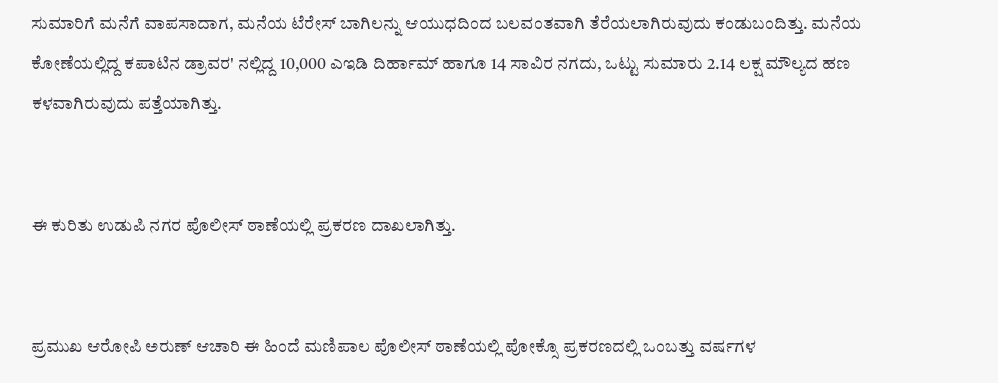ಸುಮಾರಿಗೆ ಮನೆಗೆ ವಾಪಸಾದಾಗ, ಮನೆಯ ಟೆರೇಸ್ ಬಾಗಿಲನ್ನು ಆಯುಧದಿಂದ ಬಲವಂತವಾಗಿ ತೆರೆಯಲಾಗಿರುವುದು ಕಂಡುಬಂದಿತ್ತು. ಮನೆಯ ಕೋಣೆಯಲ್ಲಿದ್ದ ಕಪಾಟಿನ ಡ್ರಾವರ' ನಲ್ಲಿದ್ದ 10,000 ಎಇಡಿ ದಿರ್ಹಾಮ್ ಹಾಗೂ 14 ಸಾವಿರ ನಗದು, ಒಟ್ಟು ಸುಮಾರು 2.14 ಲಕ್ಷ ಮೌಲ್ಯದ ಹಣ ಕಳವಾಗಿರುವುದು ಪತ್ತೆಯಾಗಿತ್ತು.


ಈ ಕುರಿತು ಉಡುಪಿ ನಗರ ಪೊಲೀಸ್ ಠಾಣೆಯಲ್ಲಿ ಪ್ರಕರಣ ದಾಖಲಾಗಿತ್ತು.


ಪ್ರಮುಖ ಆರೋಪಿ ಅರುಣ್ ಆಚಾರಿ ಈ ಹಿಂದೆ ಮಣಿಪಾಲ ಪೊಲೀಸ್ ಠಾಣೆಯಲ್ಲಿ ಪೋಕ್ಸೊ ಪ್ರಕರಣದಲ್ಲಿ ಒಂಬತ್ತು ವರ್ಷಗಳ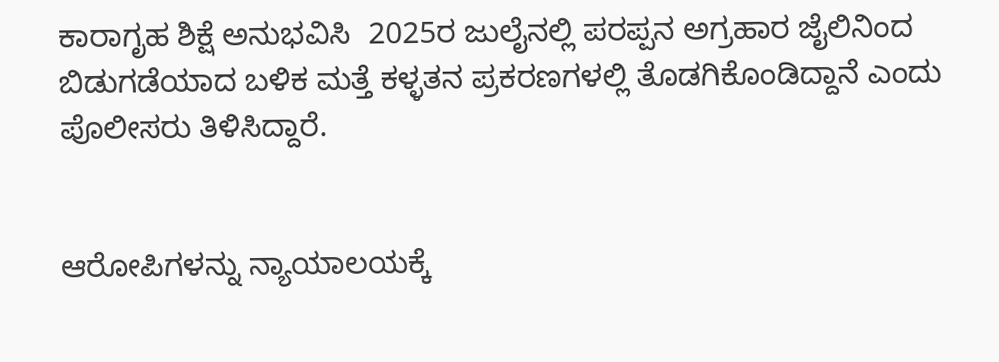ಕಾರಾಗೃಹ ಶಿಕ್ಷೆ ಅನುಭವಿಸಿ  2025ರ ಜುಲೈನಲ್ಲಿ ಪರಪ್ಪನ ಅಗ್ರಹಾರ ಜೈಲಿನಿಂದ ಬಿಡುಗಡೆಯಾದ ಬಳಿಕ ಮತ್ತೆ ಕಳ್ಳತನ ಪ್ರಕರಣಗಳಲ್ಲಿ ತೊಡಗಿಕೊಂಡಿದ್ದಾನೆ ಎಂದು ಪೊಲೀಸರು ತಿಳಿಸಿದ್ದಾರೆ.


ಆರೋಪಿಗಳನ್ನು ನ್ಯಾಯಾಲಯಕ್ಕೆ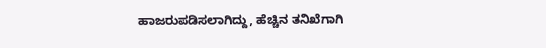ಹಾಜರುಪಡಿಸಲಾಗಿದ್ದು, ಹೆಚ್ಚಿನ ತನಿಖೆಗಾಗಿ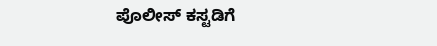ಪೊಲೀಸ್ ಕಸ್ಟಡಿಗೆ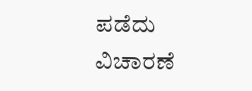ಪಡೆದು ವಿಚಾರಣೆ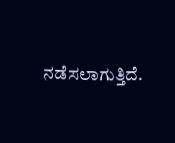ನಡೆಸಲಾಗುತ್ತಿದೆ.